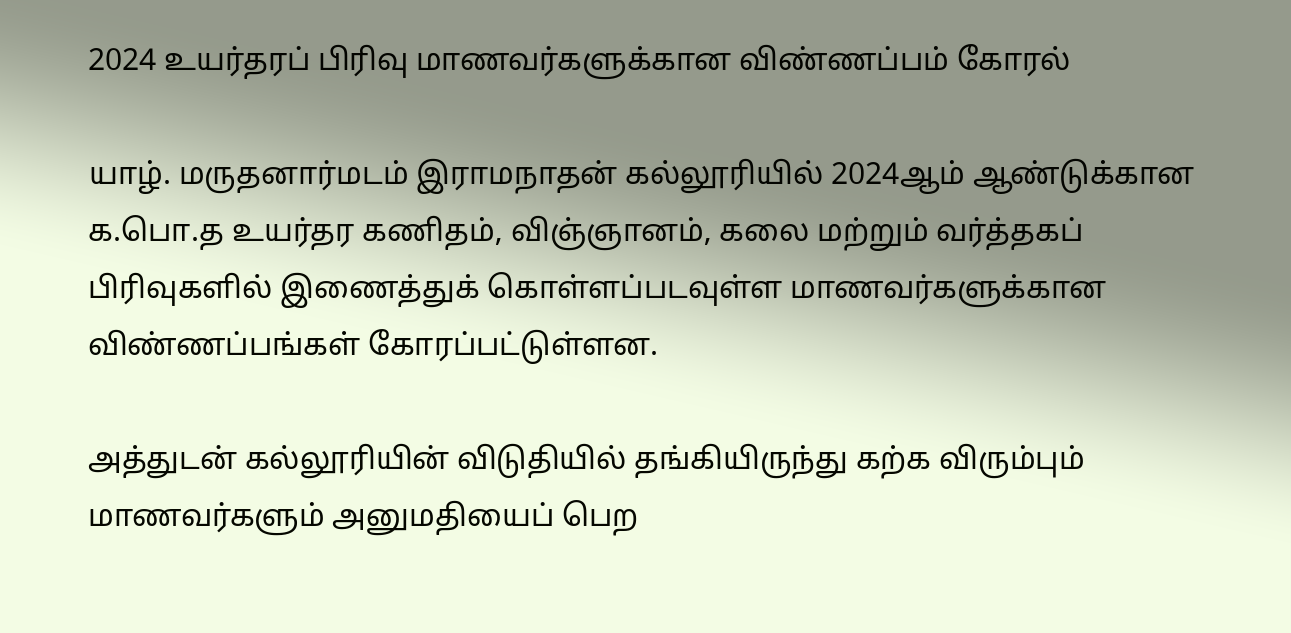2024 உயர்தரப் பிரிவு மாணவர்களுக்கான விண்ணப்பம் கோரல்

யாழ். மருதனார்மடம் இராமநாதன் கல்லூரியில் 2024ஆம் ஆண்டுக்கான க.பொ.த உயர்தர கணிதம், விஞ்ஞானம், கலை மற்றும் வர்த்தகப் பிரிவுகளில் இணைத்துக் கொள்ளப்படவுள்ள மாணவர்களுக்கான விண்ணப்பங்கள் கோரப்பட்டுள்ளன.

அத்துடன் கல்லூரியின் விடுதியில் தங்கியிருந்து கற்க விரும்பும் மாணவர்களும் அனுமதியைப் பெற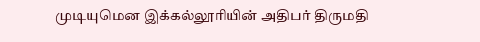முடியுமென இக்கல்லூரியின் அதிபர் திருமதி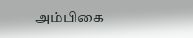அம்பிகை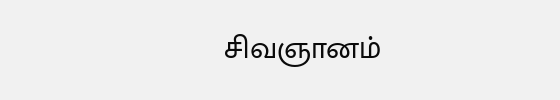சிவஞானம்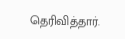தெரிவித்தார்.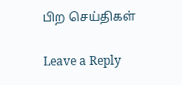பிற செய்திகள்

Leave a Reply